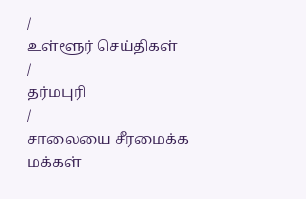/
உள்ளூர் செய்திகள்
/
தர்மபுரி
/
சாலையை சீரமைக்க மக்கள்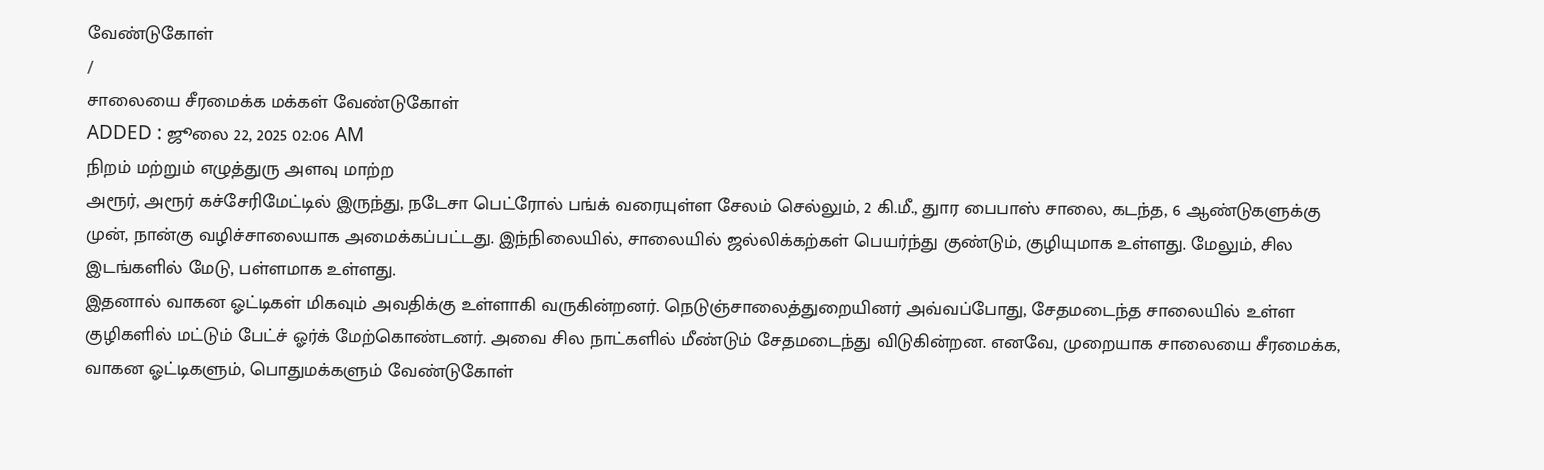வேண்டுகோள்
/
சாலையை சீரமைக்க மக்கள் வேண்டுகோள்
ADDED : ஜூலை 22, 2025 02:06 AM
நிறம் மற்றும் எழுத்துரு அளவு மாற்ற
அரூர், அரூர் கச்சேரிமேட்டில் இருந்து, நடேசா பெட்ரோல் பங்க் வரையுள்ள சேலம் செல்லும், 2 கி.மீ., துார பைபாஸ் சாலை, கடந்த, 6 ஆண்டுகளுக்கு முன், நான்கு வழிச்சாலையாக அமைக்கப்பட்டது. இந்நிலையில், சாலையில் ஜல்லிக்கற்கள் பெயர்ந்து குண்டும், குழியுமாக உள்ளது. மேலும், சில இடங்களில் மேடு, பள்ளமாக உள்ளது.
இதனால் வாகன ஓட்டிகள் மிகவும் அவதிக்கு உள்ளாகி வருகின்றனர். நெடுஞ்சாலைத்துறையினர் அவ்வப்போது, சேதமடைந்த சாலையில் உள்ள குழிகளில் மட்டும் பேட்ச் ஓர்க் மேற்கொண்டனர். அவை சில நாட்களில் மீண்டும் சேதமடைந்து விடுகின்றன. எனவே, முறையாக சாலையை சீரமைக்க, வாகன ஓட்டிகளும், பொதுமக்களும் வேண்டுகோள்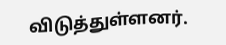விடுத்துள்ளனர்.